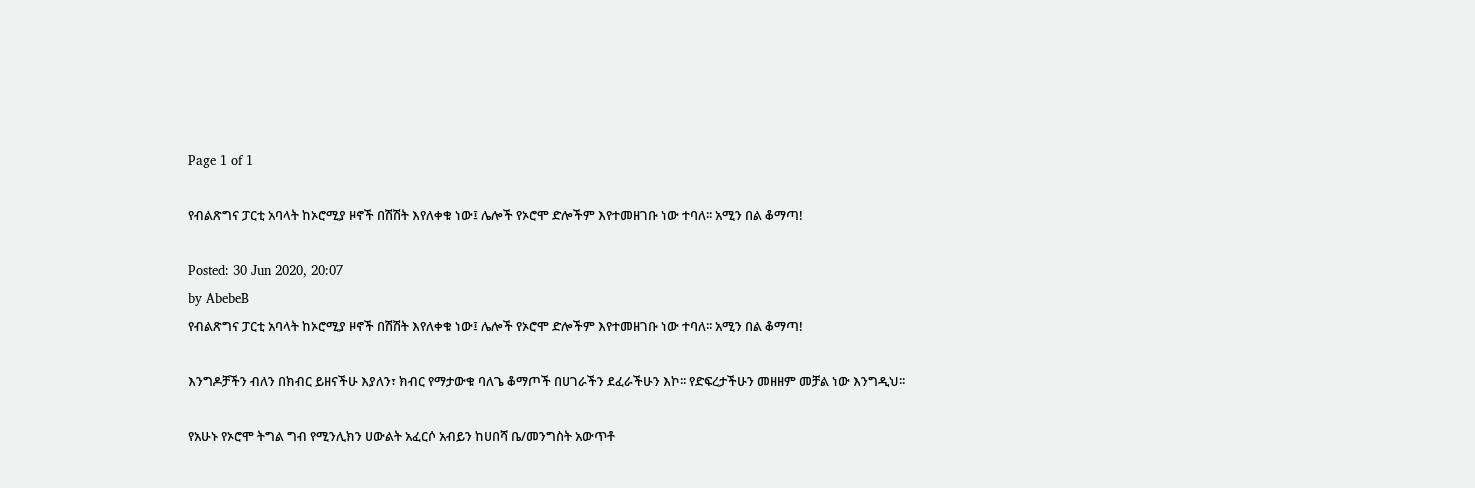Page 1 of 1

የብልጽግና ፓርቲ አባላት ከኦሮሚያ ዞኖች በሽሽት እየለቀቁ ነው፤ ሌሎች የኦሮሞ ድሎችም እየተመዘገቡ ነው ተባለ፡፡ አሚን በል ቆማጣ!

Posted: 30 Jun 2020, 20:07
by AbebeB
የብልጽግና ፓርቲ አባላት ከኦሮሚያ ዞኖች በሽሽት እየለቀቁ ነው፤ ሌሎች የኦሮሞ ድሎችም እየተመዘገቡ ነው ተባለ፡፡ አሚን በል ቆማጣ!

እንግዶቻችን ብለን በክብር ይዘናችሁ እያለን፣ ክብር የማታውቁ ባለጌ ቆማጦች በሀገራችን ደፈራችሁን እኮ፡፡ የድፍረታችሁን መዘዘም መቻል ነው እንግዲህ፡፡

የአሁኑ የኦሮሞ ትግል ግብ የሚንሊክን ሀውልት አፈርሶ አብይን ከሀበሻ ቤ/መንግስት አውጥቶ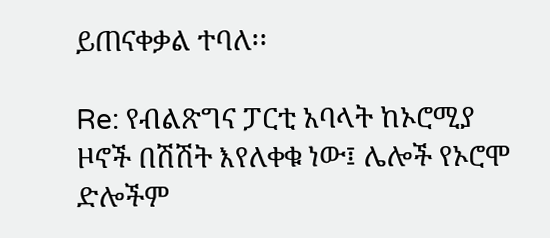ይጠናቀቃል ተባለ፡፡

Re: የብልጽግና ፓርቲ አባላት ከኦሮሚያ ዞኖች በሽሽት እየለቀቁ ነው፤ ሌሎች የኦሮሞ ድሎችም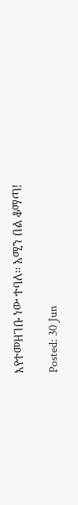እየተመዘገቡ ነው ተባለ፡፡ አሚን በል ቆማጣ!

Posted: 30 Jun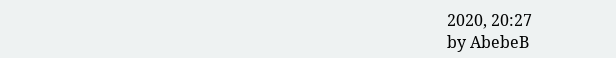2020, 20:27
by AbebeB